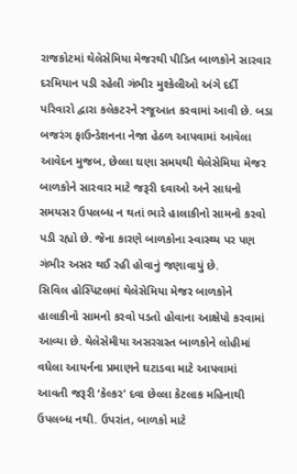રાજકોટમાં થેલેસેમિયા મેજરથી પીડિત બાળકોને સારવાર દરમિયાન પડી રહેલી ગંભીર મુશ્કેલીઓ અંગે દર્દી પરિવારો દ્વારા કલેકટરને રજૂઆત કરવામાં આવી છે. બડા બજરંગ ફાઉન્ડેશનના નેજા હેઠળ આપવામાં આવેલા આવેદન મુજબ, છેલ્લા ઘણા સમયથી થેલેસેમિયા મેજર બાળકોને સારવાર માટે જરૂરી દવાઓ અને સાધનો સમયસર ઉપલબ્ધ ન થતાં ભારે હાલાકીનો સામનો કરવો પડી રહ્યો છે. જેના કારણે બાળકોના સ્વાસ્થ્ય પર પણ ગંભીર અસર થઈ રહી હોવાનું જણાવાયું છે.
સિવિલ હોસ્પિટલમાં થેલેસેમિયા મેજર બાળકોને હાલાકીનો સામનો કરવો પડતો હોવાના આક્ષેપો કરવામાં આવ્યા છે. થેલેસેમીયા અસરગ્રસ્ત બાળકોને લોહીમાં વધેલા આયર્નના પ્રમાણને ઘટાડવા માટે આપવામાં આવતી જરૂરી ‘કેલ્કર’ દવા છેલ્લા કેટલાક મહિનાથી ઉપલબ્ધ નથી. ઉપરાંત, બાળકો માટે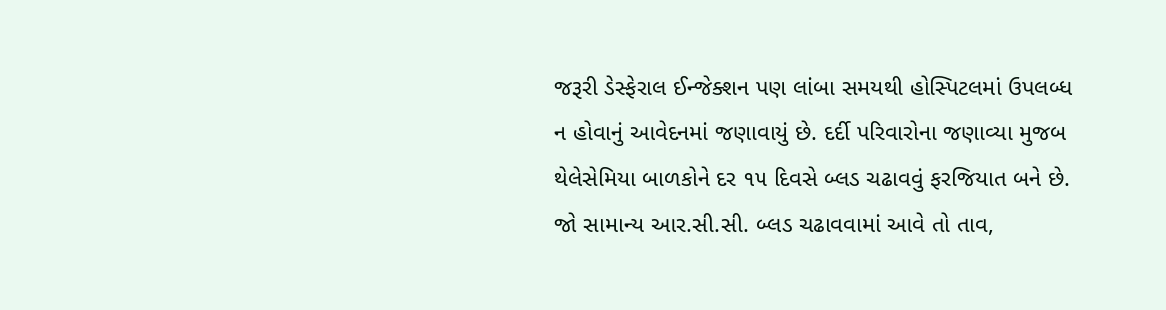જરૂરી ડેસ્ફેરાલ ઈન્જેક્શન પણ લાંબા સમયથી હોસ્પિટલમાં ઉપલબ્ધ ન હોવાનું આવેદનમાં જણાવાયું છે. દર્દી પરિવારોના જણાવ્યા મુજબ થેલેસેમિયા બાળકોને દર ૧૫ દિવસે બ્લડ ચઢાવવું ફરજિયાત બને છે. જો સામાન્ય આર.સી.સી. બ્લડ ચઢાવવામાં આવે તો તાવ,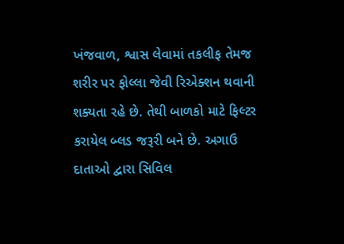ખંજવાળ, શ્વાસ લેવામાં તકલીફ તેમજ શરીર પર ફોલ્લા જેવી રિએક્શન થવાની શક્યતા રહે છે. તેથી બાળકો માટે ફિલ્ટર કરાયેલ બ્લડ જરૂરી બને છે. અગાઉ દાતાઓ દ્વારા સિવિલ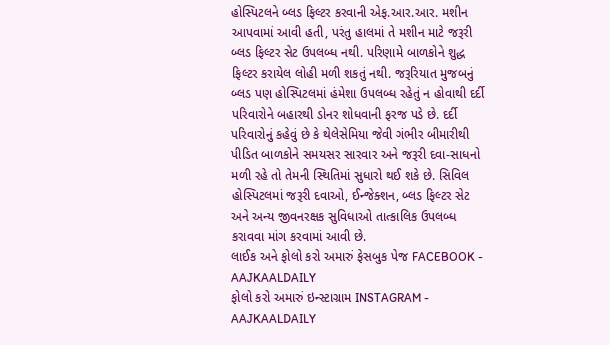હોસ્પિટલને બ્લડ ફિલ્ટર કરવાની એફ.આર.આર. મશીન આપવામાં આવી હતી, પરંતુ હાલમાં તે મશીન માટે જરૂરી બ્લડ ફિલ્ટર સેટ ઉપલબ્ધ નથી. પરિણામે બાળકોને શુદ્ધ ફિલ્ટર કરાયેલ લોહી મળી શકતું નથી. જરૂરિયાત મુજબનું બ્લડ પણ હોસ્પિટલમાં હંમેશા ઉપલબ્ધ રહેતું ન હોવાથી દર્દી પરિવારોને બહારથી ડોનર શોધવાની ફરજ પડે છે. દર્દી પરિવારોનું કહેવું છે કે થેલેસેમિયા જેવી ગંભીર બીમારીથી પીડિત બાળકોને સમયસર સારવાર અને જરૂરી દવા-સાધનો મળી રહે તો તેમની સ્થિતિમાં સુધારો થઈ શકે છે. સિવિલ હોસ્પિટલમાં જરૂરી દવાઓ, ઈન્જેક્શન, બ્લડ ફિલ્ટર સેટ અને અન્ય જીવનરક્ષક સુવિધાઓ તાત્કાલિક ઉપલબ્ધ કરાવવા માંગ કરવામાં આવી છે.
લાઈક અને ફોલો કરો અમારું ફેસબુક પેજ FACEBOOK - AAJKAALDAILY
ફોલો કરો અમારું ઇન્સ્ટાગ્રામ INSTAGRAM - AAJKAALDAILY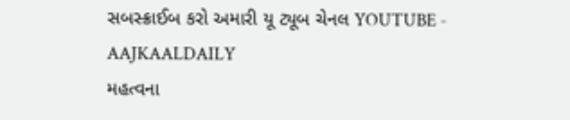સબસ્ક્રાઈબ કરો અમારી યૂ ટ્યૂબ ચેનલ YOUTUBE - AAJKAALDAILY
મહત્વના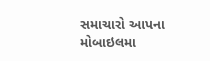સમાચારો આપના મોબાઇલમા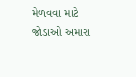મેળવવા માટે જોડાઓ અમારા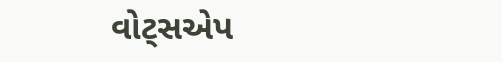વોટ્સએપ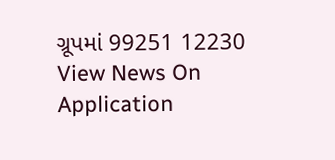ગ્રૂપમાં 99251 12230
View News On Application